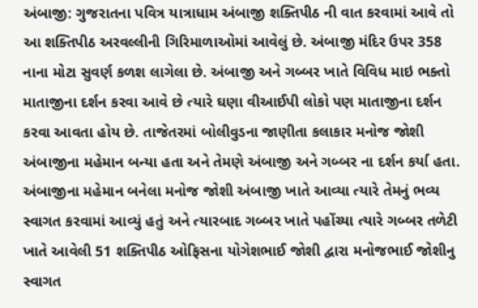અંબાજી: ગુજરાતના પવિત્ર યાત્રાધામ અંબાજી શક્તિપીઠ ની વાત કરવામાં આવે તો આ શક્તિપીઠ અરવલ્લીની ગિરિમાળાઓમાં આવેલું છે. અંબાજી મંદિર ઉપર 358 નાના મોટા સુવર્ણ કળશ લાગેલા છે. અંબાજી અને ગબ્બર ખાતે વિવિધ માઇ ભક્તો માતાજીના દર્શન કરવા આવે છે ત્યારે ઘણા વીઆઈપી લોકો પણ માતાજીના દર્શન કરવા આવતા હોય છે. તાજેતરમાં બોલીવુડના જાણીતા કલાકાર મનોજ જોશી અંબાજીના મહેમાન બન્યા હતા અને તેમણે અંબાજી અને ગબ્બર ના દર્શન કર્યા હતા.
અંબાજીના મહેમાન બનેલા મનોજ જોશી અંબાજી ખાતે આવ્યા ત્યારે તેમનું ભવ્ય સ્વાગત કરવામાં આવ્યું હતું અને ત્યારબાદ ગબ્બર ખાતે પહોંચ્યા ત્યારે ગબ્બર તળેટી ખાતે આવેલી 51 શક્તિપીઠ ઓફિસના યોગેશભાઈ જોશી દ્વારા મનોજભાઈ જોશીનુ સ્વાગત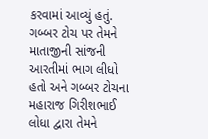કરવામાં આવ્યું હતું. ગબ્બર ટોચ પર તેમને માતાજીની સાંજની આરતીમાં ભાગ લીધો હતો અને ગબ્બર ટોચના મહારાજ ગિરીશભાઈ લોધા દ્વારા તેમને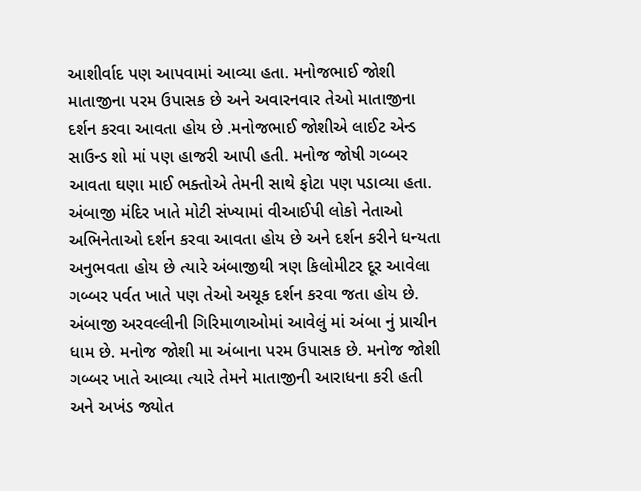આશીર્વાદ પણ આપવામાં આવ્યા હતા. મનોજભાઈ જોશી માતાજીના પરમ ઉપાસક છે અને અવારનવાર તેઓ માતાજીના દર્શન કરવા આવતા હોય છે .મનોજભાઈ જોશીએ લાઈટ એન્ડ સાઉન્ડ શો માં પણ હાજરી આપી હતી. મનોજ જોષી ગબ્બર આવતા ઘણા માઈ ભક્તોએ તેમની સાથે ફોટા પણ પડાવ્યા હતા. અંબાજી મંદિર ખાતે મોટી સંખ્યામાં વીઆઈપી લોકો નેતાઓ અભિનેતાઓ દર્શન કરવા આવતા હોય છે અને દર્શન કરીને ધન્યતા અનુભવતા હોય છે ત્યારે અંબાજીથી ત્રણ કિલોમીટર દૂર આવેલા ગબ્બર પર્વત ખાતે પણ તેઓ અચૂક દર્શન કરવા જતા હોય છે. અંબાજી અરવલ્લીની ગિરિમાળાઓમાં આવેલું માં અંબા નું પ્રાચીન ધામ છે. મનોજ જોશી મા અંબાના પરમ ઉપાસક છે. મનોજ જોશી ગબ્બર ખાતે આવ્યા ત્યારે તેમને માતાજીની આરાધના કરી હતી અને અખંડ જ્યોત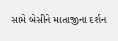સામે બેસીને માતાજીના દર્શન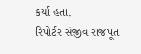કર્યા હતા.
રિપોર્ટર સંજીવ રાજપૂત